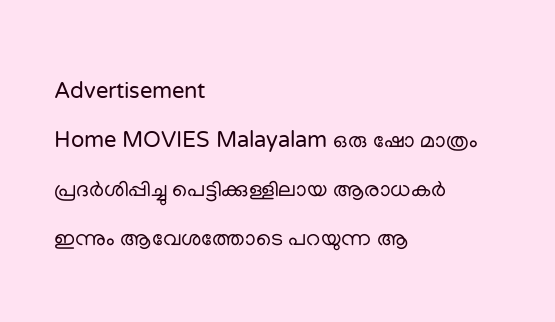Advertisement
Home MOVIES Malayalam ഒരു ഷോ മാത്രം പ്രദർശിപ്പിച്ചു പെട്ടിക്കുള്ളിലായ ആരാധകർ ഇന്നും ആവേശത്തോടെ പറയുന്ന ആ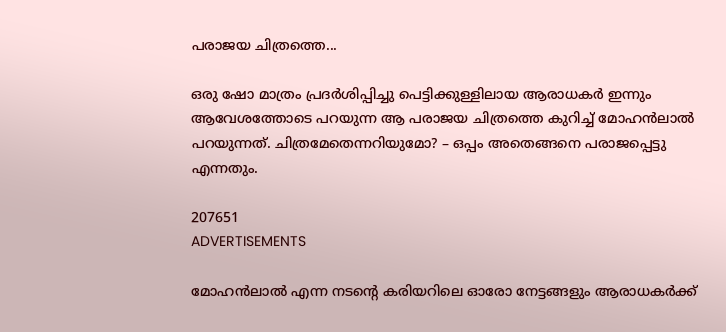പരാജയ ചിത്രത്തെ...

ഒരു ഷോ മാത്രം പ്രദർശിപ്പിച്ചു പെട്ടിക്കുള്ളിലായ ആരാധകർ ഇന്നും ആവേശത്തോടെ പറയുന്ന ആ പരാജയ ചിത്രത്തെ കുറിച്ച് മോഹൻലാൽ പറയുന്നത്. ചിത്രമേതെന്നറിയുമോ? – ഒപ്പം അതെങ്ങനെ പരാജപ്പെട്ടു എന്നതും.

207651
ADVERTISEMENTS

മോഹൻലാൽ എന്ന നടന്റെ കരിയറിലെ ഓരോ നേട്ടങ്ങളും ആരാധകർക്ക്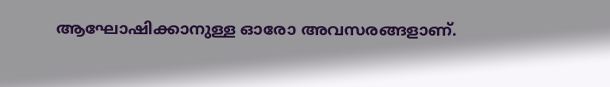ആഘോഷിക്കാനുള്ള ഓരോ അവസരങ്ങളാണ്.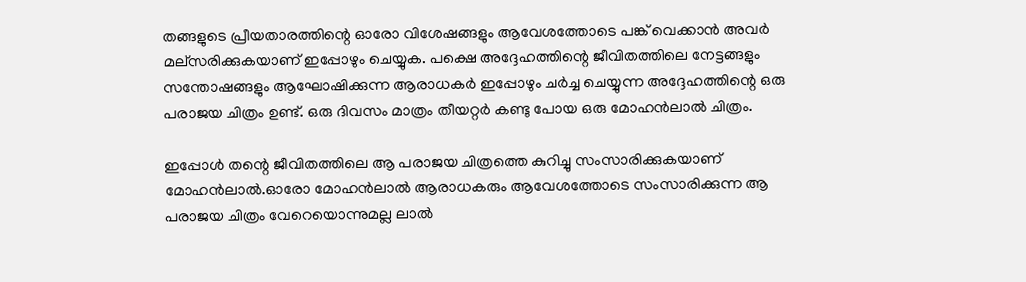തങ്ങളുടെ പ്രീയതാരത്തിന്റെ ഓരോ വിശേഷങ്ങളും ആവേശത്തോടെ പങ്ക് വെക്കാൻ അവർ മല്സരിക്കുകയാണ് ഇപ്പോഴും ചെയ്യുക. പക്ഷെ അദ്ദേഹത്തിന്റെ ജീവിതത്തിലെ നേട്ടങ്ങളും സന്തോഷങ്ങളും ആഘോഷിക്കുന്ന ആരാധകർ ഇപ്പോഴും ചർച്ച ചെയ്യുന്ന അദ്ദേഹത്തിന്റെ ഒരു പരാജയ ചിത്രം ഉണ്ട്. ഒരു ദിവസം മാത്രം തീയറ്റർ കണ്ടു പോയ ഒരു മോഹൻലാൽ ചിത്രം.

ഇപ്പോൾ തന്റെ ജീവിതത്തിലെ ആ പരാജയ ചിത്രത്തെ കുറിച്ചു സംസാരിക്കുകയാണ് മോഹൻലാൽ.ഓരോ മോഹൻലാൽ ആരാധകരും ആവേശത്തോടെ സംസാരിക്കുന്ന ആ പരാജയ ചിത്രം വേറെയൊന്നുമല്ല ലാൽ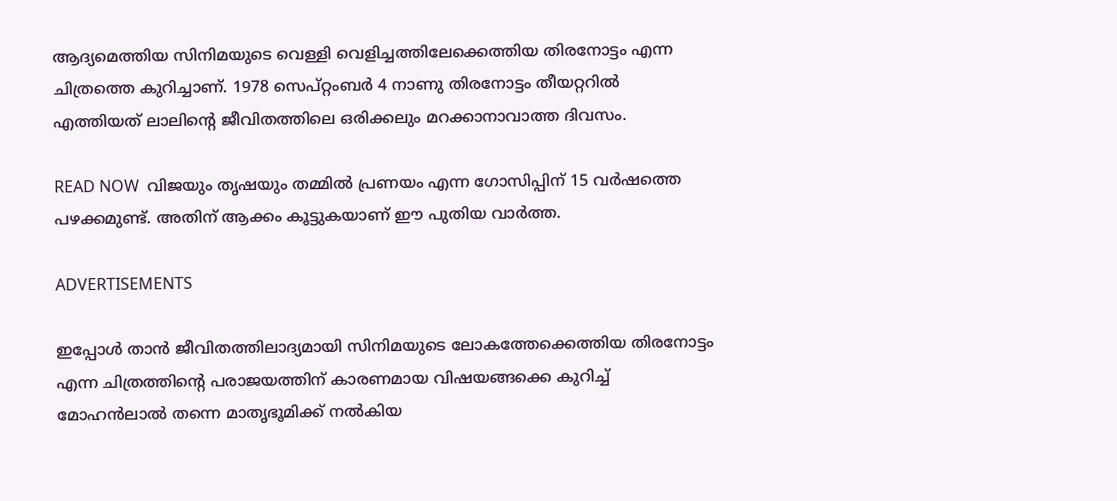ആദ്യമെത്തിയ സിനിമയുടെ വെള്ളി വെളിച്ചത്തിലേക്കെത്തിയ തിരനോട്ടം എന്ന ചിത്രത്തെ കുറിച്ചാണ്. 1978 സെപ്റ്റംബർ 4 നാണു തിരനോട്ടം തീയറ്ററിൽ എത്തിയത് ലാലിന്റെ ജീവിതത്തിലെ ഒരിക്കലും മറക്കാനാവാത്ത ദിവസം.

READ NOW  വിജയും തൃഷയും തമ്മിൽ പ്രണയം എന്ന ഗോസിപ്പിന് 15 വർഷത്തെ പഴക്കമുണ്ട്. അതിന് ആക്കം കൂട്ടുകയാണ് ഈ പുതിയ വാർത്ത.

ADVERTISEMENTS

ഇപ്പോൾ താൻ ജീവിതത്തിലാദ്യമായി സിനിമയുടെ ലോകത്തേക്കെത്തിയ തിരനോട്ടം എന്ന ചിത്രത്തിന്റെ പരാജയത്തിന് കാരണമായ വിഷയങ്ങക്കെ കുറിച്ച് മോഹൻലാൽ തന്നെ മാതൃഭൂമിക്ക് നൽകിയ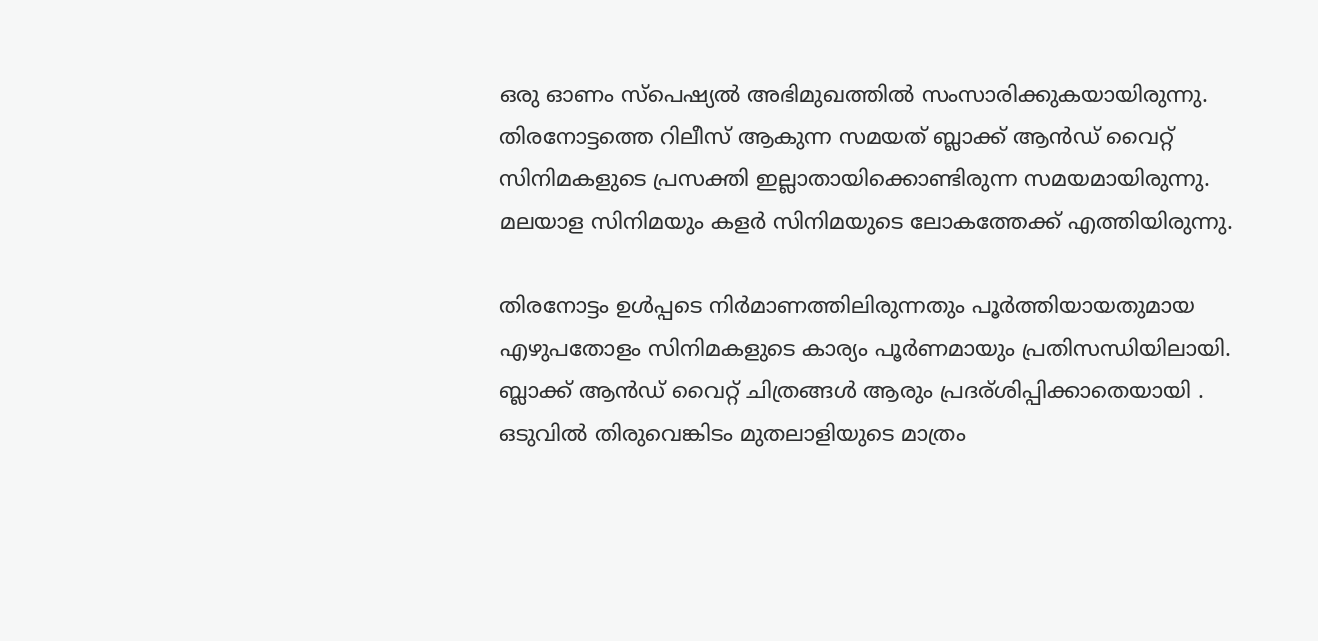ഒരു ഓണം സ്പെഷ്യൽ അഭിമുഖത്തിൽ സംസാരിക്കുകയായിരുന്നു. തിരനോട്ടത്തെ റിലീസ് ആകുന്ന സമയത് ബ്ലാക്ക് ആൻഡ് വൈറ്റ് സിനിമകളുടെ പ്രസക്തി ഇല്ലാതായിക്കൊണ്ടിരുന്ന സമയമായിരുന്നു. മലയാള സിനിമയും കളർ സിനിമയുടെ ലോകത്തേക്ക് എത്തിയിരുന്നു.

തിരനോട്ടം ഉൾപ്പടെ നിർമാണത്തിലിരുന്നതും പൂർത്തിയായതുമായ എഴുപതോളം സിനിമകളുടെ കാര്യം പൂർണമായും പ്രതിസന്ധിയിലായി. ബ്ലാക്ക് ആൻഡ് വൈറ്റ് ചിത്രങ്ങൾ ആരും പ്രദര്ശിപ്പിക്കാതെയായി . ഒടുവിൽ തിരുവെങ്കിടം മുതലാളിയുടെ മാത്രം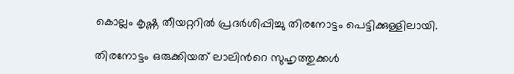കൊല്ലം കൃഷ്ണ തീയറ്ററിൽ പ്രദർശിപ്പിച്ചു തിരനോട്ടം പെട്ടിക്കുള്ളിലായി.

തിരനോട്ടം ഒരുക്കിയത് ലാലിൻറെ സുഹൃത്തുക്കൾ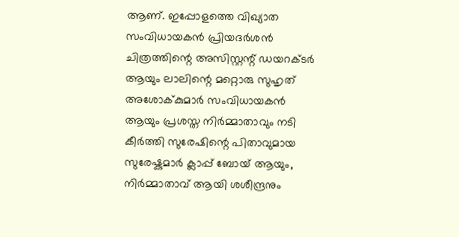ആണ്. ഇപ്പോളത്തെ വിഖ്യാത സംവിധായകൻ പ്രിയദർശൻ ചിത്രത്തിന്റെ അസിസ്റ്റന്റ് ഡയറക്ടർ ആയും ലാലിന്റെ മറ്റൊരു സുഹൃത് അശോക്‌കുമാർ സംവിധായകൻ ആയും പ്രശസ്ത നിർമ്മാതാവും നടി കീർത്തി സുരേഷിന്റെ പിതാവുമായ സുരേഷ്കുമാർ ക്ലാപ്പ് ബോയ്‌ ആയും, നിർമ്മാതാവ് ആയി ശശീന്ദ്രനും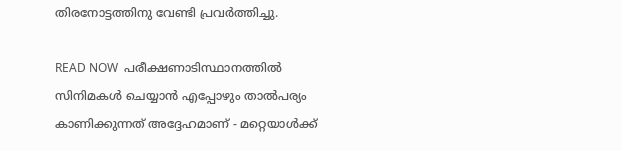തിരനോട്ടത്തിനു വേണ്ടി പ്രവർത്തിച്ചു.

READ NOW  പരീക്ഷണാടിസ്ഥാനത്തിൽ സിനിമകൾ ചെയ്യാൻ എപ്പോഴും താൽപര്യം കാണിക്കുന്നത് അദ്ദേഹമാണ് - മറ്റെയാള്‍ക്ക്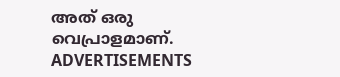അത് ഒരു വെപ്രാളമാണ്.
ADVERTISEMENTS